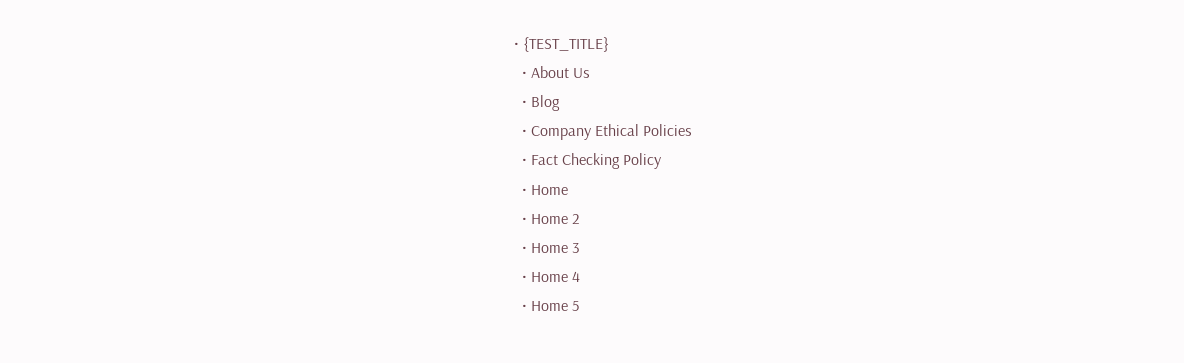• {TEST_TITLE}
  • About Us
  • Blog
  • Company Ethical Policies
  • Fact Checking Policy
  • Home
  • Home 2
  • Home 3
  • Home 4
  • Home 5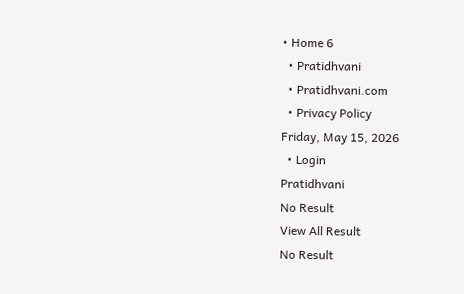• Home 6
  • Pratidhvani
  • Pratidhvani.com
  • Privacy Policy
Friday, May 15, 2026
  • Login
Pratidhvani
No Result
View All Result
No Result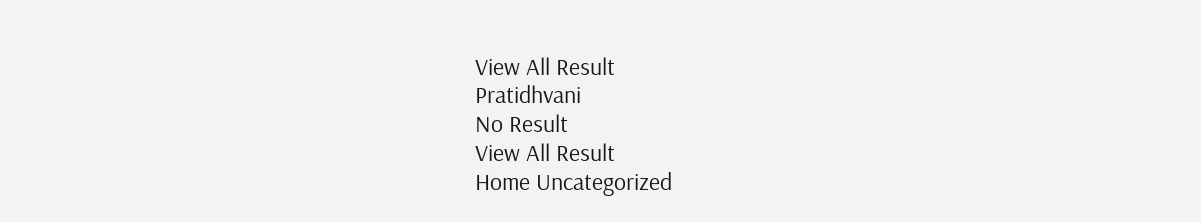View All Result
Pratidhvani
No Result
View All Result
Home Uncategorized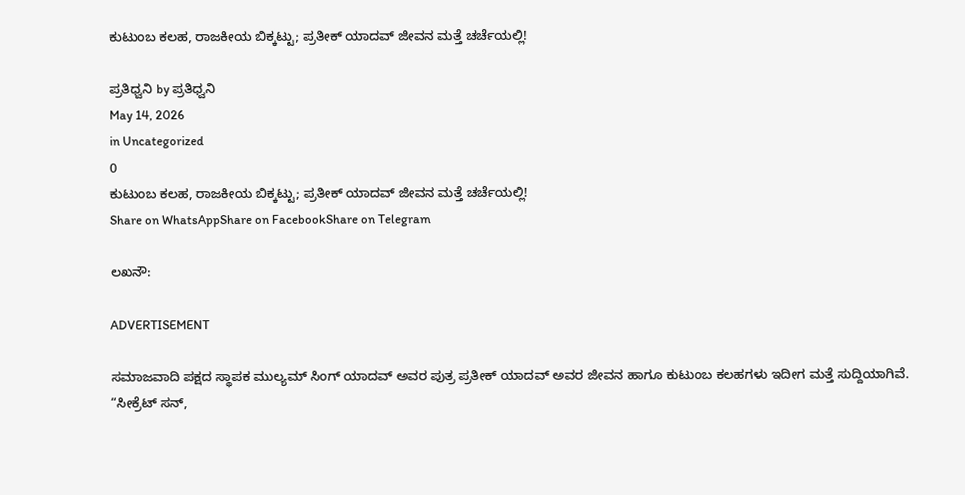ಕುಟುಂಬ ಕಲಹ, ರಾಜಕೀಯ ಬಿಕ್ಕಟ್ಟು; ಪ್ರತೀಕ್ ಯಾದವ್ ಜೀವನ ಮತ್ತೆ ಚರ್ಚೆಯಲ್ಲಿ!

ಪ್ರತಿಧ್ವನಿ by ಪ್ರತಿಧ್ವನಿ
May 14, 2026
in Uncategorized
0
ಕುಟುಂಬ ಕಲಹ, ರಾಜಕೀಯ ಬಿಕ್ಕಟ್ಟು; ಪ್ರತೀಕ್ ಯಾದವ್ ಜೀವನ ಮತ್ತೆ ಚರ್ಚೆಯಲ್ಲಿ!
Share on WhatsAppShare on FacebookShare on Telegram

ಲಖನೌ:

ADVERTISEMENT

ಸಮಾಜವಾದಿ ಪಕ್ಷದ ಸ್ಥಾಪಕ ಮುಲ್ಯಮ್ ಸಿಂಗ್ ಯಾದವ್ ಅವರ ಪುತ್ರ ಪ್ರತೀಕ್ ಯಾದವ್ ಅವರ ಜೀವನ ಹಾಗೂ ಕುಟುಂಬ ಕಲಹಗಳು ಇದೀಗ ಮತ್ತೆ ಸುದ್ದಿಯಾಗಿವೆ. “ಸೀಕ್ರೆಟ್ ಸನ್,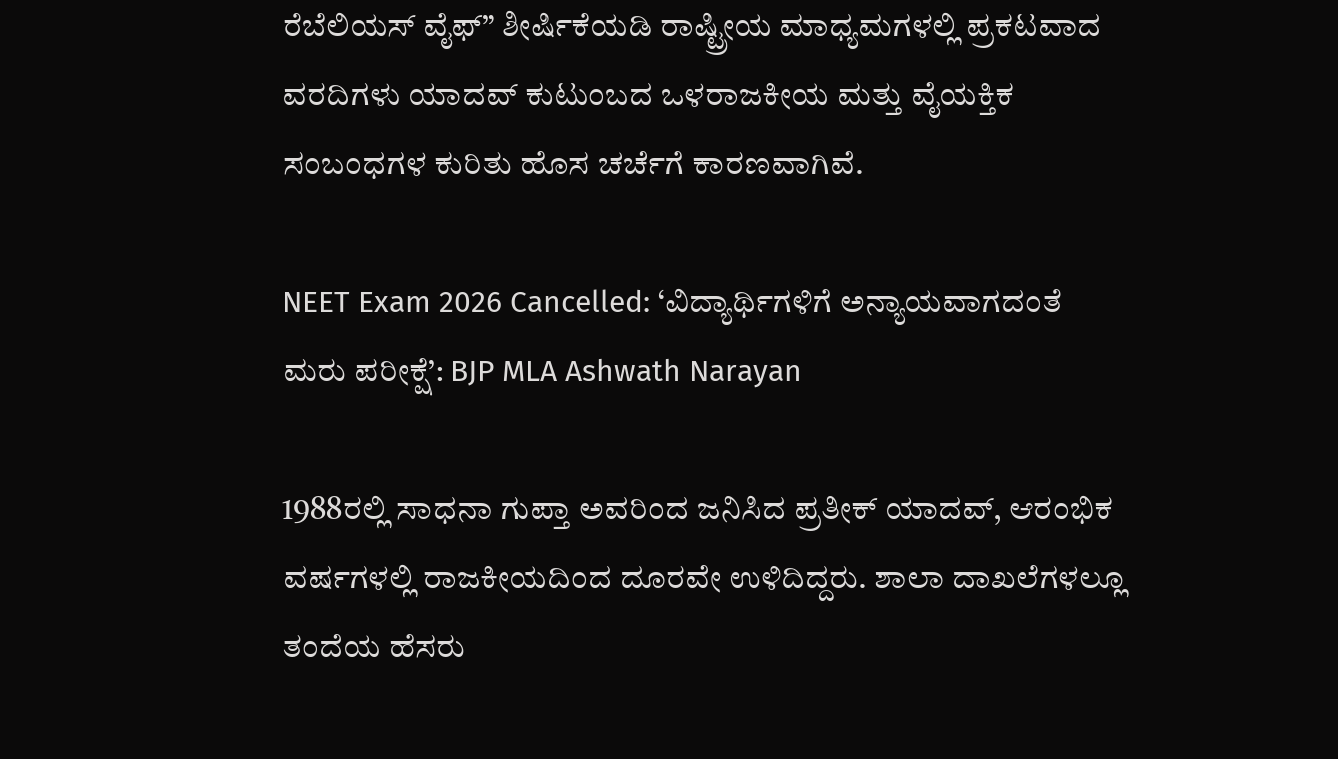ರೆಬೆಲಿಯಸ್ ವೈಫ್” ಶೀರ್ಷಿಕೆಯಡಿ ರಾಷ್ಟ್ರೀಯ ಮಾಧ್ಯಮಗಳಲ್ಲಿ ಪ್ರಕಟವಾದ ವರದಿಗಳು ಯಾದವ್ ಕುಟುಂಬದ ಒಳರಾಜಕೀಯ ಮತ್ತು ವೈಯಕ್ತಿಕ ಸಂಬಂಧಗಳ ಕುರಿತು ಹೊಸ ಚರ್ಚೆಗೆ ಕಾರಣವಾಗಿವೆ.

NEET Exam 2026 Cancelled: ‘ವಿದ್ಯಾರ್ಥಿಗಳಿಗೆ ಅನ್ಯಾಯವಾಗದಂತೆ ಮರು ಪರೀಕ್ಷೆ’: BJP MLA Ashwath Narayan

1988ರಲ್ಲಿ ಸಾಧನಾ ಗುಪ್ತಾ ಅವರಿಂದ ಜನಿಸಿದ ಪ್ರತೀಕ್ ಯಾದವ್, ಆರಂಭಿಕ ವರ್ಷಗಳಲ್ಲಿ ರಾಜಕೀಯದಿಂದ ದೂರವೇ ಉಳಿದಿದ್ದರು. ಶಾಲಾ ದಾಖಲೆಗಳಲ್ಲೂ ತಂದೆಯ ಹೆಸರು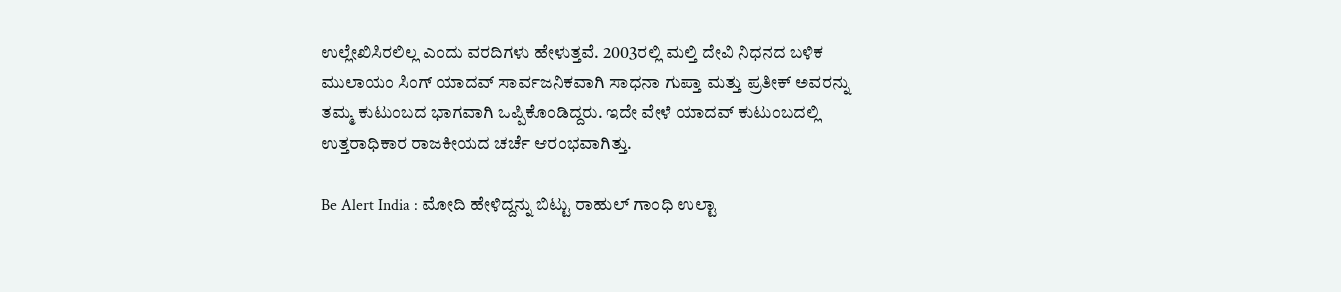ಉಲ್ಲೇಖಿಸಿರಲಿಲ್ಲ ಎಂದು ವರದಿಗಳು ಹೇಳುತ್ತವೆ. 2003ರಲ್ಲಿ ಮಲ್ತಿ ದೇವಿ ನಿಧನದ ಬಳಿಕ ಮುಲಾಯಂ ಸಿಂಗ್ ಯಾದವ್ ಸಾರ್ವಜನಿಕವಾಗಿ ಸಾಧನಾ ಗುಪ್ತಾ ಮತ್ತು ಪ್ರತೀಕ್ ಅವರನ್ನು ತಮ್ಮ ಕುಟುಂಬದ ಭಾಗವಾಗಿ ಒಪ್ಪಿಕೊಂಡಿದ್ದರು. ಇದೇ ವೇಳೆ ಯಾದವ್ ಕುಟುಂಬದಲ್ಲಿ ಉತ್ತರಾಧಿಕಾರ ರಾಜಕೀಯದ ಚರ್ಚೆ ಆರಂಭವಾಗಿತ್ತು.

Be Alert India : ಮೋದಿ ಹೇಳಿದ್ದನ್ನು ಬಿಟ್ಟು ರಾಹುಲ್‌ ಗಾಂಧಿ ಉಲ್ಟಾ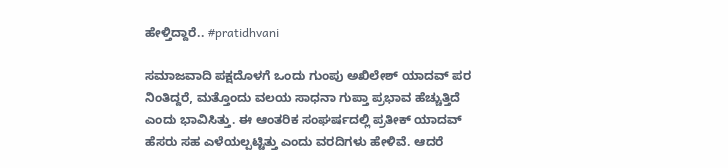ಹೇಳ್ತಿದ್ದಾರೆ.. #pratidhvani

ಸಮಾಜವಾದಿ ಪಕ್ಷದೊಳಗೆ ಒಂದು ಗುಂಪು ಅಖಿಲೇಶ್ ಯಾದವ್ ಪರ ನಿಂತಿದ್ದರೆ, ಮತ್ತೊಂದು ವಲಯ ಸಾಧನಾ ಗುಪ್ತಾ ಪ್ರಭಾವ ಹೆಚ್ಚುತ್ತಿದೆ ಎಂದು ಭಾವಿಸಿತ್ತು. ಈ ಆಂತರಿಕ ಸಂಘರ್ಷದಲ್ಲಿ ಪ್ರತೀಕ್ ಯಾದವ್ ಹೆಸರು ಸಹ ಎಳೆಯಲ್ಪಟ್ಟಿತ್ತು ಎಂದು ವರದಿಗಳು ಹೇಳಿವೆ. ಆದರೆ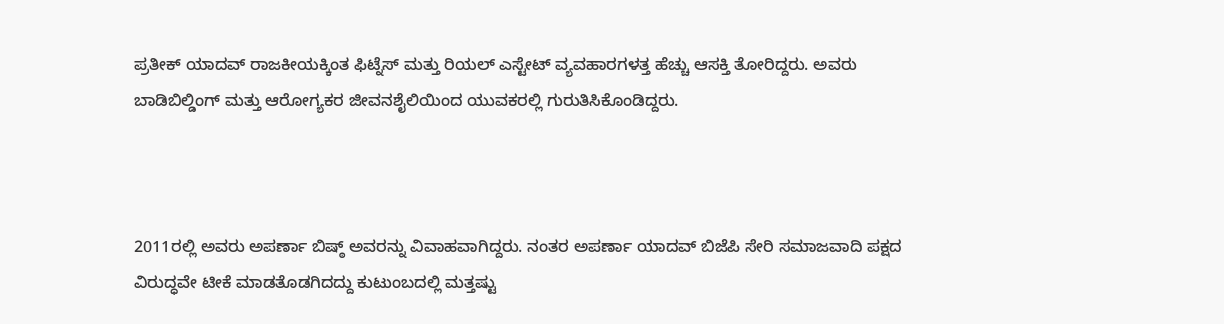ಪ್ರತೀಕ್ ಯಾದವ್ ರಾಜಕೀಯಕ್ಕಿಂತ ಫಿಟ್ನೆಸ್ ಮತ್ತು ರಿಯಲ್ ಎಸ್ಟೇಟ್ ವ್ಯವಹಾರಗಳತ್ತ ಹೆಚ್ಚು ಆಸಕ್ತಿ ತೋರಿದ್ದರು. ಅವರು ಬಾಡಿಬಿಲ್ಡಿಂಗ್ ಮತ್ತು ಆರೋಗ್ಯಕರ ಜೀವನಶೈಲಿಯಿಂದ ಯುವಕರಲ್ಲಿ ಗುರುತಿಸಿಕೊಂಡಿದ್ದರು.



2011ರಲ್ಲಿ ಅವರು ಅಪರ್ಣಾ ಬಿಷ್ಠ್ ಅವರನ್ನು ವಿವಾಹವಾಗಿದ್ದರು. ನಂತರ ಅಪರ್ಣಾ ಯಾದವ್ ಬಿಜೆಪಿ ಸೇರಿ ಸಮಾಜವಾದಿ ಪಕ್ಷದ ವಿರುದ್ಧವೇ ಟೀಕೆ ಮಾಡತೊಡಗಿದದ್ದು ಕುಟುಂಬದಲ್ಲಿ ಮತ್ತಷ್ಟು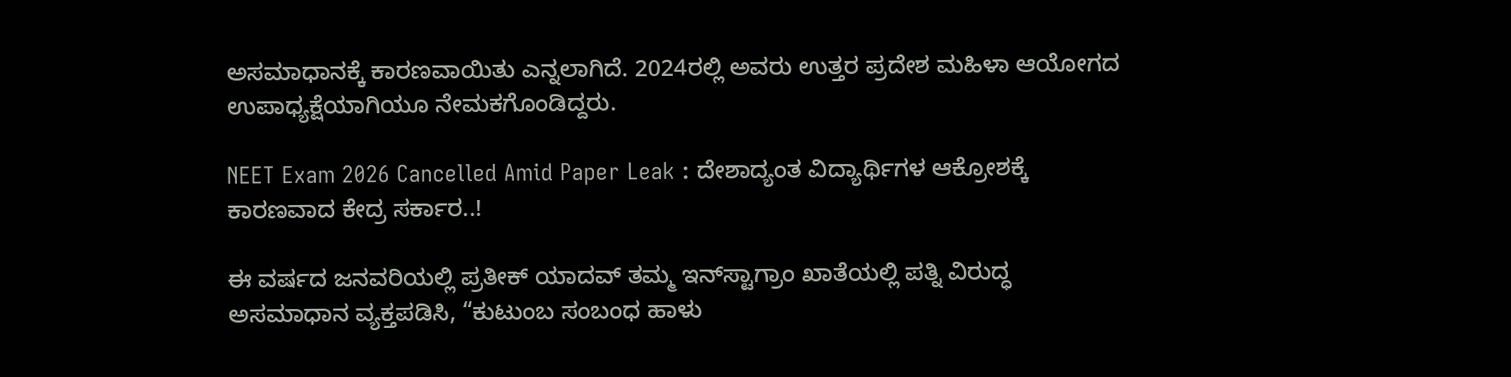ಅಸಮಾಧಾನಕ್ಕೆ ಕಾರಣವಾಯಿತು ಎನ್ನಲಾಗಿದೆ. 2024ರಲ್ಲಿ ಅವರು ಉತ್ತರ ಪ್ರದೇಶ ಮಹಿಳಾ ಆಯೋಗದ ಉಪಾಧ್ಯಕ್ಷೆಯಾಗಿಯೂ ನೇಮಕಗೊಂಡಿದ್ದರು.

NEET Exam 2026 Cancelled Amid Paper Leak : ದೇಶಾದ್ಯಂತ ವಿದ್ಯಾರ್ಥಿಗಳ ಆಕ್ರೋಶಕ್ಕೆ ಕಾರಣವಾದ ಕೇದ್ರ ಸರ್ಕಾರ..!

ಈ ವರ್ಷದ ಜನವರಿಯಲ್ಲಿ ಪ್ರತೀಕ್ ಯಾದವ್ ತಮ್ಮ ಇನ್‌ಸ್ಟಾಗ್ರಾಂ ಖಾತೆಯಲ್ಲಿ ಪತ್ನಿ ವಿರುದ್ಧ ಅಸಮಾಧಾನ ವ್ಯಕ್ತಪಡಿಸಿ, “ಕುಟುಂಬ ಸಂಬಂಧ ಹಾಳು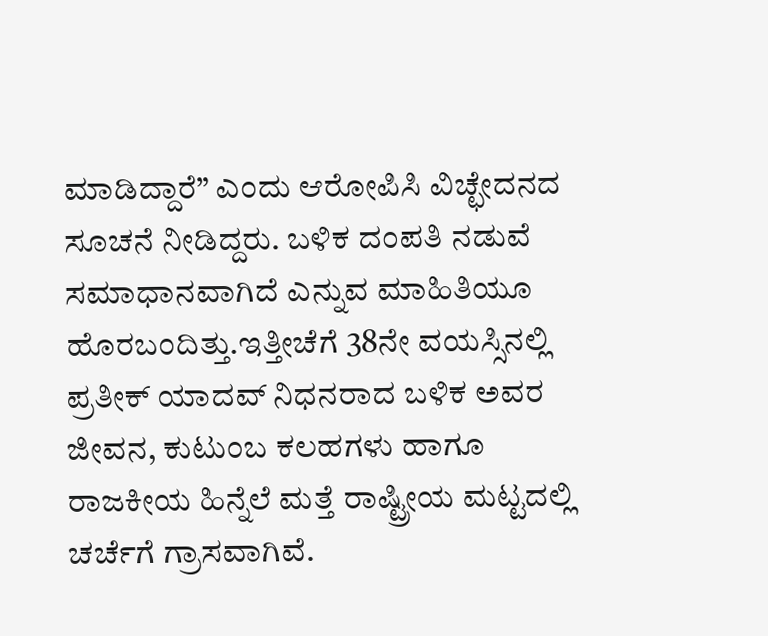ಮಾಡಿದ್ದಾರೆ” ಎಂದು ಆರೋಪಿಸಿ ವಿಚ್ಛೇದನದ ಸೂಚನೆ ನೀಡಿದ್ದರು. ಬಳಿಕ ದಂಪತಿ ನಡುವೆ ಸಮಾಧಾನವಾಗಿದೆ ಎನ್ನುವ ಮಾಹಿತಿಯೂ ಹೊರಬಂದಿತ್ತು.ಇತ್ತೀಚೆಗೆ 38ನೇ ವಯಸ್ಸಿನಲ್ಲಿ ಪ್ರತೀಕ್ ಯಾದವ್ ನಿಧನರಾದ ಬಳಿಕ ಅವರ ಜೀವನ, ಕುಟುಂಬ ಕಲಹಗಳು ಹಾಗೂ ರಾಜಕೀಯ ಹಿನ್ನೆಲೆ ಮತ್ತೆ ರಾಷ್ಟ್ರೀಯ ಮಟ್ಟದಲ್ಲಿ ಚರ್ಚೆಗೆ ಗ್ರಾಸವಾಗಿವೆ.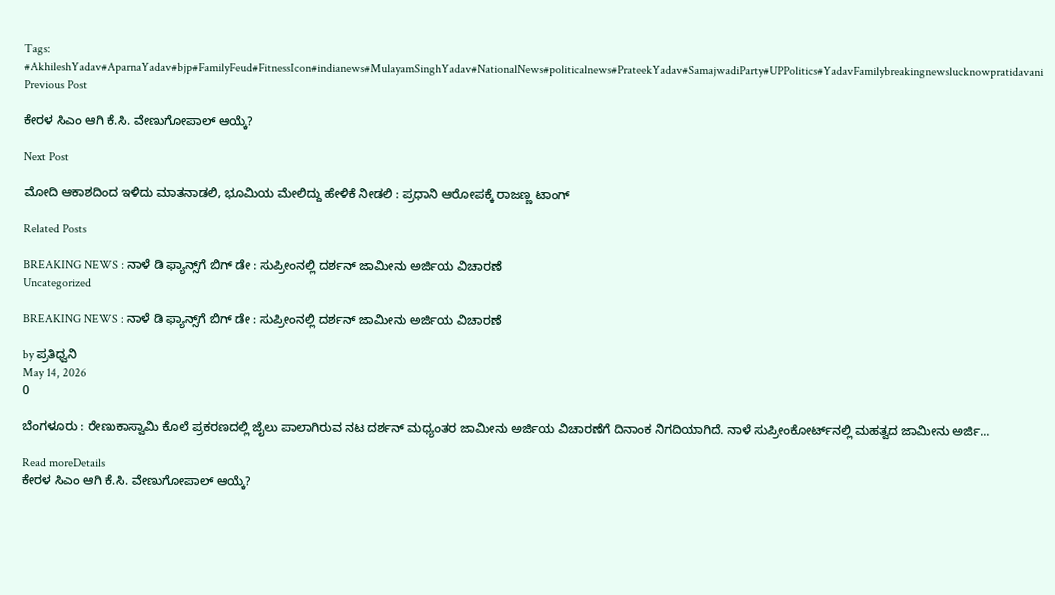Tags: #AkhileshYadav#AparnaYadav#bjp#FamilyFeud#FitnessIcon#indianews#MulayamSinghYadav#NationalNews#politicalnews#PrateekYadav#SamajwadiParty#UPPolitics#YadavFamilybreakingnewslucknowpratidavani
Previous Post

ಕೇರಳ ಸಿಎಂ ಆಗಿ ಕೆ.ಸಿ. ವೇಣುಗೋಪಾಲ್ ಆಯ್ಕೆ?

Next Post

ಮೋದಿ ಆಕಾಶದಿಂದ ಇಳಿದು ಮಾತನಾಡಲಿ, ಭೂಮಿಯ ಮೇಲಿದ್ದು ಹೇಳಿಕೆ ನೀಡಲಿ : ಪ್ರಧಾನಿ ಆರೋಪಕ್ಕೆ ರಾಜಣ್ಣ ಟಾಂಗ್

Related Posts

BREAKING NEWS : ನಾಳೆ ಡಿ ಫ್ಯಾನ್ಸ್‌ಗೆ ಬಿಗ್‌ ಡೇ : ಸುಪ್ರೀಂನಲ್ಲಿ ದರ್ಶನ್ ಜಾಮೀನು ಅರ್ಜಿಯ ವಿಚಾರಣೆ
Uncategorized

BREAKING NEWS : ನಾಳೆ ಡಿ ಫ್ಯಾನ್ಸ್‌ಗೆ ಬಿಗ್‌ ಡೇ : ಸುಪ್ರೀಂನಲ್ಲಿ ದರ್ಶನ್ ಜಾಮೀನು ಅರ್ಜಿಯ ವಿಚಾರಣೆ

by ಪ್ರತಿಧ್ವನಿ
May 14, 2026
0

ಬೆಂಗಳೂರು : ರೇಣುಕಾಸ್ವಾಮಿ ಕೊಲೆ ಪ್ರಕರಣದಲ್ಲಿ ಜೈಲು ಪಾಲಾಗಿರುವ ನಟ ದರ್ಶನ್‌ ಮಧ್ಯಂತರ ಜಾಮೀನು ಅರ್ಜಿಯ ವಿಚಾರಣೆಗೆ ದಿನಾಂಕ ನಿಗದಿಯಾಗಿದೆ. ನಾಳೆ ಸುಪ್ರೀಂಕೋರ್ಟ್‌ನಲ್ಲಿ ಮಹತ್ವದ ಜಾಮೀನು ಅರ್ಜಿ...

Read moreDetails
ಕೇರಳ ಸಿಎಂ ಆಗಿ ಕೆ.ಸಿ. ವೇಣುಗೋಪಾಲ್ ಆಯ್ಕೆ?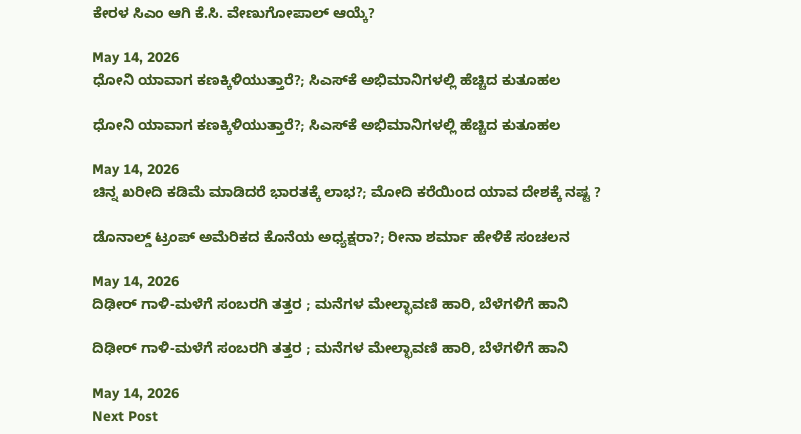ಕೇರಳ ಸಿಎಂ ಆಗಿ ಕೆ.ಸಿ. ವೇಣುಗೋಪಾಲ್ ಆಯ್ಕೆ?

May 14, 2026
ಧೋನಿ ಯಾವಾಗ ಕಣಕ್ಕಿಳಿಯುತ್ತಾರೆ?; ಸಿಎಸ್‌ಕೆ ಅಭಿಮಾನಿಗಳಲ್ಲಿ ಹೆಚ್ಚಿದ ಕುತೂಹಲ

ಧೋನಿ ಯಾವಾಗ ಕಣಕ್ಕಿಳಿಯುತ್ತಾರೆ?; ಸಿಎಸ್‌ಕೆ ಅಭಿಮಾನಿಗಳಲ್ಲಿ ಹೆಚ್ಚಿದ ಕುತೂಹಲ

May 14, 2026
ಚಿನ್ನ ಖರೀದಿ ಕಡಿಮೆ ಮಾಡಿದರೆ ಭಾರತಕ್ಕೆ ಲಾಭ?; ಮೋದಿ ಕರೆಯಿಂದ ಯಾವ ದೇಶಕ್ಕೆ ನಷ್ಟ ?

ಡೊನಾಲ್ಡ್ ಟ್ರಂಪ್ ಅಮೆರಿಕದ ಕೊನೆಯ ಅಧ್ಯಕ್ಷರಾ?; ರೀನಾ ಶರ್ಮಾ ಹೇಳಿಕೆ ಸಂಚಲನ

May 14, 2026
ದಿಢೀರ್ ಗಾಳಿ-ಮಳೆಗೆ ಸಂಬರಗಿ ತತ್ತರ ; ಮನೆಗಳ ಮೇಲ್ಛಾವಣಿ ಹಾರಿ, ಬೆಳೆಗಳಿಗೆ ಹಾನಿ

ದಿಢೀರ್ ಗಾಳಿ-ಮಳೆಗೆ ಸಂಬರಗಿ ತತ್ತರ ; ಮನೆಗಳ ಮೇಲ್ಛಾವಣಿ ಹಾರಿ, ಬೆಳೆಗಳಿಗೆ ಹಾನಿ

May 14, 2026
Next Post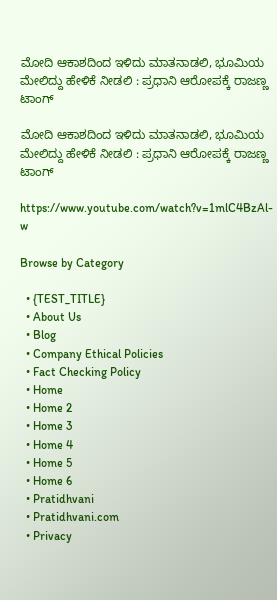ಮೋದಿ ಆಕಾಶದಿಂದ ಇಳಿದು ಮಾತನಾಡಲಿ, ಭೂಮಿಯ ಮೇಲಿದ್ದು ಹೇಳಿಕೆ ನೀಡಲಿ : ಪ್ರಧಾನಿ ಆರೋಪಕ್ಕೆ ರಾಜಣ್ಣ ಟಾಂಗ್

ಮೋದಿ ಆಕಾಶದಿಂದ ಇಳಿದು ಮಾತನಾಡಲಿ, ಭೂಮಿಯ ಮೇಲಿದ್ದು ಹೇಳಿಕೆ ನೀಡಲಿ : ಪ್ರಧಾನಿ ಆರೋಪಕ್ಕೆ ರಾಜಣ್ಣ ಟಾಂಗ್

https://www.youtube.com/watch?v=1mlC4BzAl-w

Browse by Category

  • {TEST_TITLE}
  • About Us
  • Blog
  • Company Ethical Policies
  • Fact Checking Policy
  • Home
  • Home 2
  • Home 3
  • Home 4
  • Home 5
  • Home 6
  • Pratidhvani
  • Pratidhvani.com
  • Privacy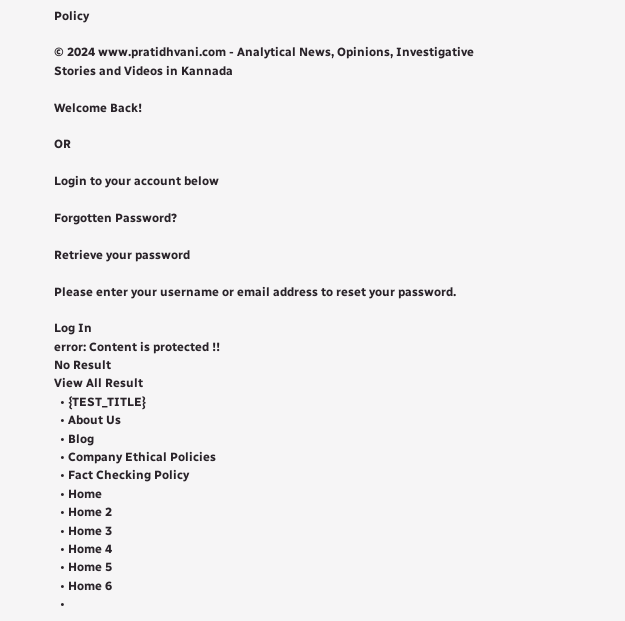Policy

© 2024 www.pratidhvani.com - Analytical News, Opinions, Investigative Stories and Videos in Kannada

Welcome Back!

OR

Login to your account below

Forgotten Password?

Retrieve your password

Please enter your username or email address to reset your password.

Log In
error: Content is protected !!
No Result
View All Result
  • {TEST_TITLE}
  • About Us
  • Blog
  • Company Ethical Policies
  • Fact Checking Policy
  • Home
  • Home 2
  • Home 3
  • Home 4
  • Home 5
  • Home 6
  •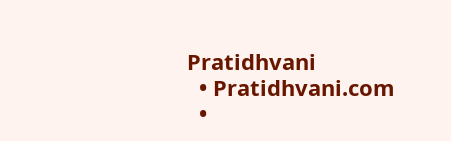Pratidhvani
  • Pratidhvani.com
  •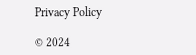Privacy Policy

© 2024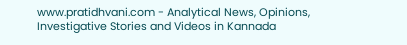www.pratidhvani.com - Analytical News, Opinions, Investigative Stories and Videos in Kannada